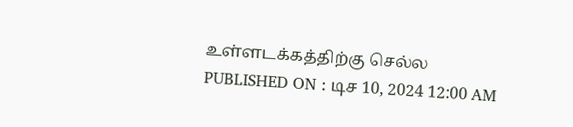உள்ளடக்கத்திற்கு செல்ல
PUBLISHED ON : டிச 10, 2024 12:00 AM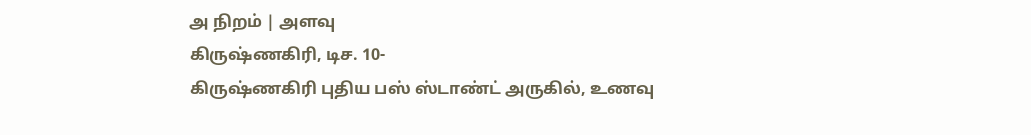அ நிறம் | அளவு
கிருஷ்ணகிரி, டிச. 10-
கிருஷ்ணகிரி புதிய பஸ் ஸ்டாண்ட் அருகில், உணவு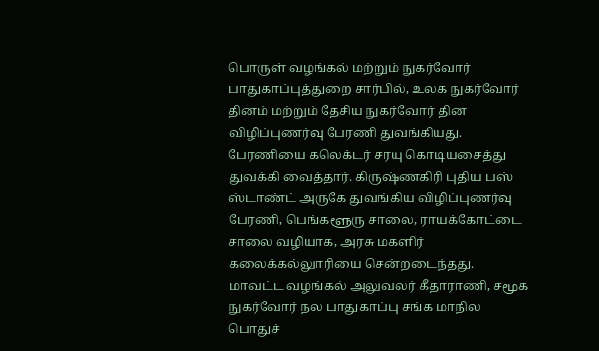பொருள் வழங்கல் மற்றும் நுகர்வோர் பாதுகாப்புத்துறை சார்பில், உலக நுகர்வோர் தினம் மற்றும் தேசிய நுகர்வோர் தின விழிப்புணர்வு பேரணி துவங்கியது.
பேரணியை கலெக்டர் சரயு கொடியசைத்து துவக்கி வைத்தார். கிருஷ்ணகிரி புதிய பஸ் ஸ்டாண்ட் அருகே துவங்கிய விழிப்புணர்வு பேரணி, பெங்களூரு சாலை, ராயக்கோட்டை சாலை வழியாக, அரசு மகளிர் கலைக்கல்லுாரியை சென்றடைந்தது. மாவட்ட வழங்கல் அலுவலர் கீதாராணி, சமூக நுகர்வோர் நல பாதுகாப்பு சங்க மாநில பொதுச்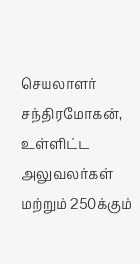செயலாளர் சந்திரமோகன், உள்ளிட்ட அலுவலர்கள் மற்றும் 250க்கும்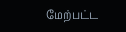மேற்பட்ட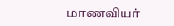மாணவியர்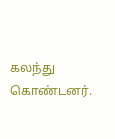கலந்து கொண்டனர்.